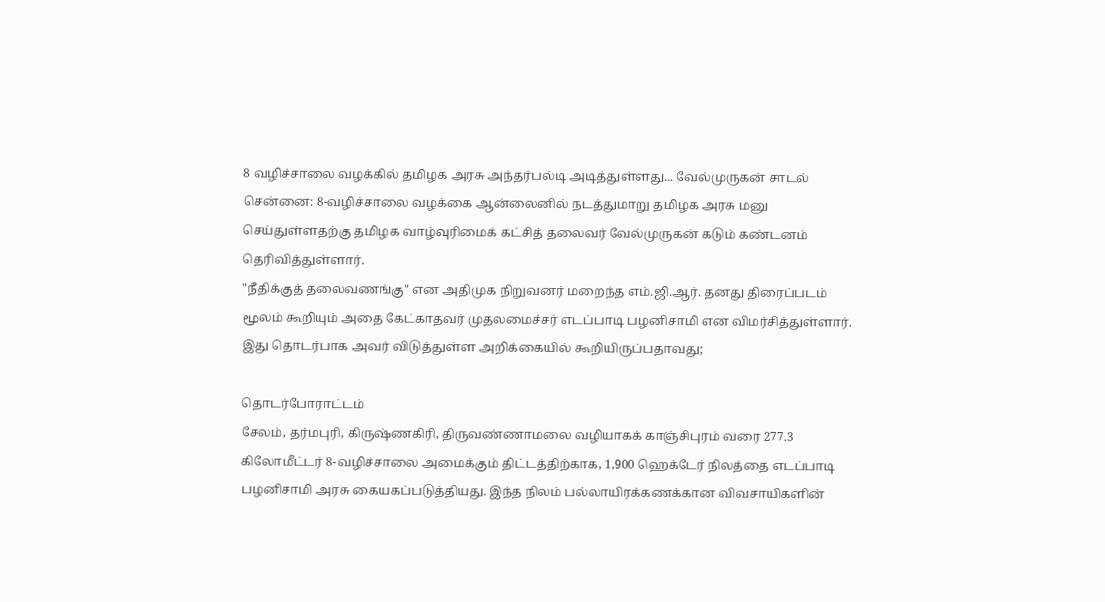8 வழிச்சாலை வழக்கில் தமிழக அரசு அந்தர்பல்டி அடித்துள்ளது... வேல்முருகன் சாடல்
சென்னை: 8-வழிச்சாலை வழக்கை ஆன்லைனில் நடத்துமாறு தமிழக அரசு மனு செய்துள்ளதற்கு தமிழக வாழ்வுரிமைக் கட்சித் தலைவர் வேல்முருகன் கடும் கண்டனம் தெரிவித்துள்ளார்.
"நீதிக்குத் தலைவணங்கு" என அதிமுக நிறுவனர் மறைந்த எம்.ஜி.ஆர். தனது திரைப்படம் மூலம் கூறியும் அதை கேட்காதவர் முதலமைச்சர் எடப்பாடி பழனிசாமி என விமர்சித்துள்ளார்.
இது தொடர்பாக அவர் விடுத்துள்ள அறிக்கையில் கூறியிருப்பதாவது;

தொடர்போராட்டம்
சேலம், தர்மபுரி, கிருஷ்ணகிரி, திருவண்ணாமலை வழியாகக் காஞ்சிபுரம் வரை 277.3 கிலோமீட்டர் 8-வழிச்சாலை அமைக்கும் திட்டத்திற்காக, 1,900 ஹெக்டேர் நிலத்தை எடப்பாடி பழனிசாமி அரசு கையகப்படுத்தியது. இந்த நிலம் பல்லாயிரக்கணக்கான விவசாயிகளின்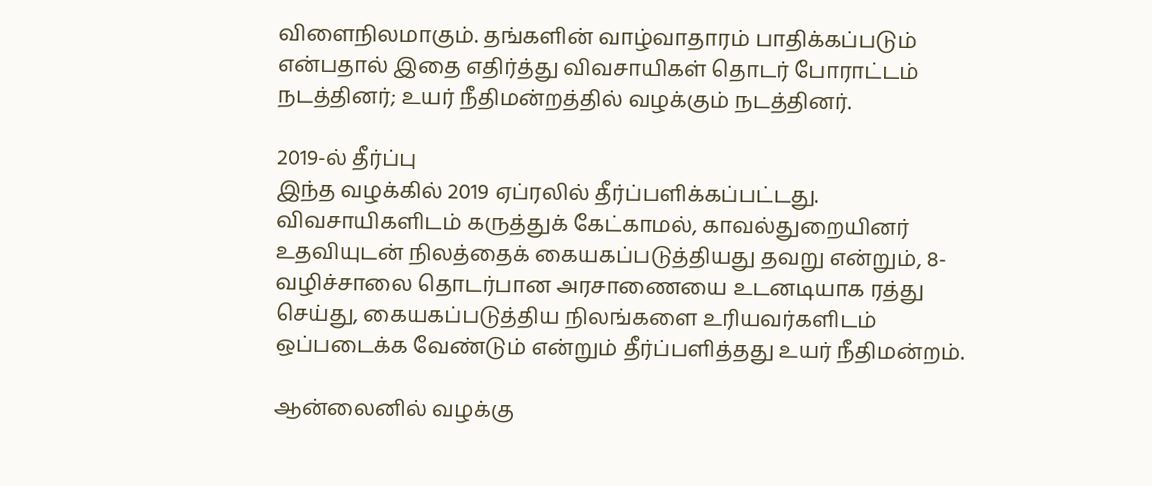விளைநிலமாகும். தங்களின் வாழ்வாதாரம் பாதிக்கப்படும் என்பதால் இதை எதிர்த்து விவசாயிகள் தொடர் போராட்டம் நடத்தினர்; உயர் நீதிமன்றத்தில் வழக்கும் நடத்தினர்.

2019-ல் தீர்ப்பு
இந்த வழக்கில் 2019 ஏப்ரலில் தீர்ப்பளிக்கப்பட்டது. விவசாயிகளிடம் கருத்துக் கேட்காமல், காவல்துறையினர் உதவியுடன் நிலத்தைக் கையகப்படுத்தியது தவறு என்றும், 8-வழிச்சாலை தொடர்பான அரசாணையை உடனடியாக ரத்து செய்து, கையகப்படுத்திய நிலங்களை உரியவர்களிடம் ஒப்படைக்க வேண்டும் என்றும் தீர்ப்பளித்தது உயர் நீதிமன்றம்.

ஆன்லைனில் வழக்கு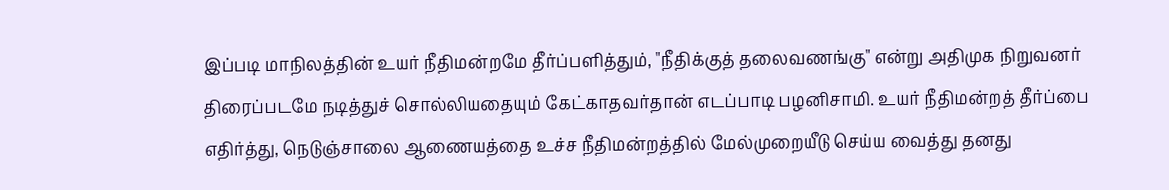இப்படி மாநிலத்தின் உயர் நீதிமன்றமே தீர்ப்பளித்தும், "நீதிக்குத் தலைவணங்கு" என்று அதிமுக நிறுவனர் திரைப்படமே நடித்துச் சொல்லியதையும் கேட்காதவர்தான் எடப்பாடி பழனிசாமி. உயர் நீதிமன்றத் தீர்ப்பை எதிர்த்து, நெடுஞ்சாலை ஆணையத்தை உச்ச நீதிமன்றத்தில் மேல்முறையீடு செய்ய வைத்து தனது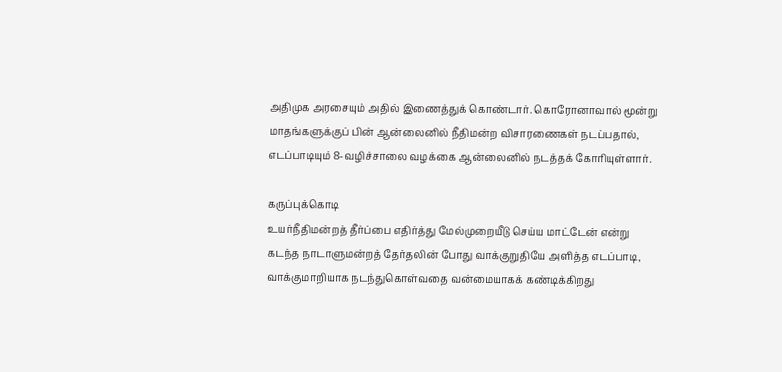அதிமுக அரசையும் அதில் இணைத்துக் கொண்டார். கொரோனாவால் மூன்று மாதங்களுக்குப் பின் ஆன்லைனில் நீதிமன்ற விசாரணைகள் நடப்பதால், எடப்பாடியும் 8-வழிச்சாலை வழக்கை ஆன்லைனில் நடத்தக் கோரியுள்ளார்.

கருப்புக்கொடி
உயர்நீதிமன்றத் தீர்ப்பை எதிர்த்து மேல்முறையீடு செய்ய மாட்டேன் என்று கடந்த நாடாளுமன்றத் தேர்தலின் போது வாக்குறுதியே அளித்த எடப்பாடி, வாக்குமாறியாக நடந்துகொள்வதை வன்மையாகக் கண்டிக்கிறது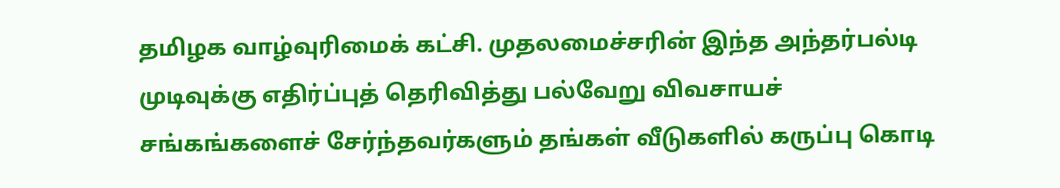தமிழக வாழ்வுரிமைக் கட்சி. முதலமைச்சரின் இந்த அந்தர்பல்டி முடிவுக்கு எதிர்ப்புத் தெரிவித்து பல்வேறு விவசாயச் சங்கங்களைச் சேர்ந்தவர்களும் தங்கள் வீடுகளில் கருப்பு கொடி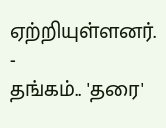ஏற்றியுள்ளனர்.
-
தங்கம்.. 'தரை'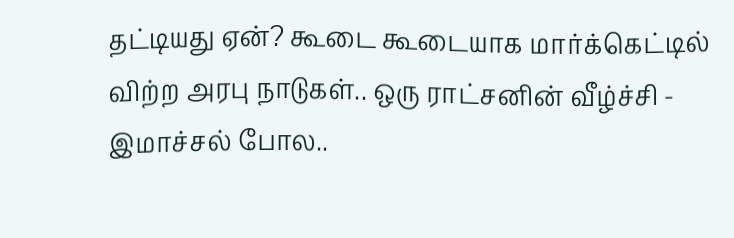தட்டியது ஏன்? கூடை கூடையாக மார்க்கெட்டில் விற்ற அரபு நாடுகள்.. ஒரு ராட்சனின் வீழ்ச்சி -
இமாச்சல் போல..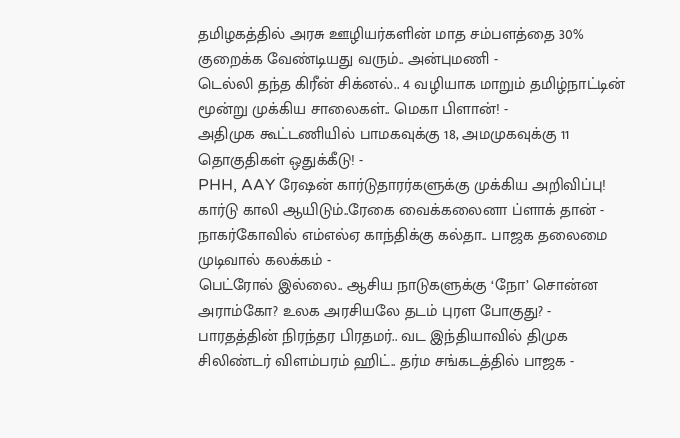தமிழகத்தில் அரசு ஊழியர்களின் மாத சம்பளத்தை 30% குறைக்க வேண்டியது வரும்.. அன்புமணி -
டெல்லி தந்த கிரீன் சிக்னல்.. 4 வழியாக மாறும் தமிழ்நாட்டின் மூன்று முக்கிய சாலைகள்.. மெகா பிளான்! -
அதிமுக கூட்டணியில் பாமகவுக்கு 18, அமமுகவுக்கு 11 தொகுதிகள் ஒதுக்கீடு! -
PHH, AAY ரேஷன் கார்டுதாரர்களுக்கு முக்கிய அறிவிப்பு! கார்டு காலி ஆயிடும்..ரேகை வைக்கலைனா ப்ளாக் தான் -
நாகர்கோவில் எம்எல்ஏ காந்திக்கு கல்தா.. பாஜக தலைமை முடிவால் கலக்கம் -
பெட்ரோல் இல்லை.. ஆசிய நாடுகளுக்கு ‘நோ’ சொன்ன அராம்கோ? உலக அரசியலே தடம் புரள போகுது? -
பாரதத்தின் நிரந்தர பிரதமர்.. வட இந்தியாவில் திமுக சிலிண்டர் விளம்பரம் ஹிட்.. தர்ம சங்கடத்தில் பாஜக -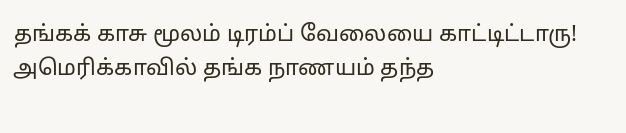தங்கக் காசு மூலம் டிரம்ப் வேலையை காட்டிட்டாரு! அமெரிக்காவில் தங்க நாணயம் தந்த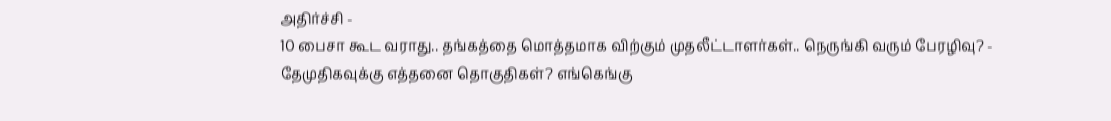அதிர்ச்சி -
10 பைசா கூட வராது.. தங்கத்தை மொத்தமாக விற்கும் முதலீட்டாளர்கள்.. நெருங்கி வரும் பேரழிவு? -
தேமுதிகவுக்கு எத்தனை தொகுதிகள்? எங்கெங்கு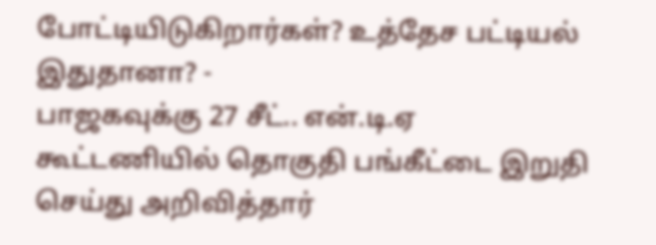போட்டியிடுகிறார்கள்? உத்தேச பட்டியல் இதுதானா? -
பாஜகவுக்கு 27 சீட்.. என்.டி.ஏ கூட்டணியில் தொகுதி பங்கீட்டை இறுதி செய்து அறிவித்தார்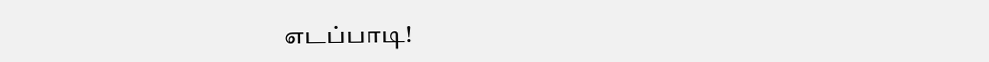எடப்பாடி!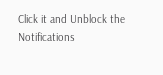Click it and Unblock the Notifications